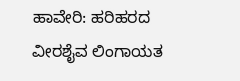ಹಾವೇರಿ: ಹರಿಹರದ ವೀರಶೈವ ಲಿಂಗಾಯತ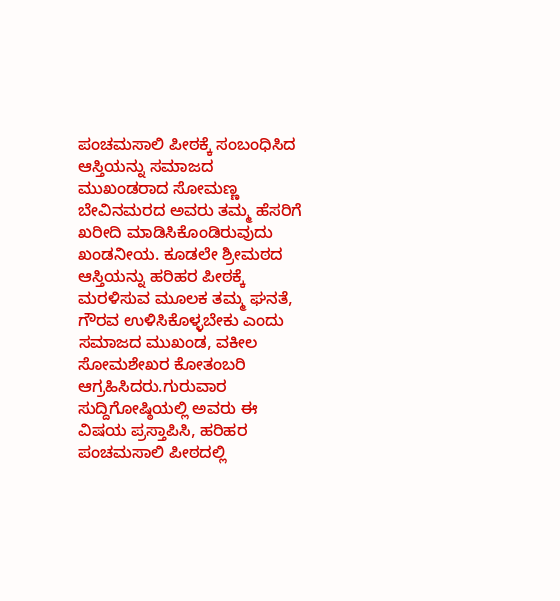ಪಂಚಮಸಾಲಿ ಪೀಠಕ್ಕೆ ಸಂಬಂಧಿಸಿದ ಆಸ್ತಿಯನ್ನು ಸಮಾಜದ ಮುಖಂಡರಾದ ಸೋಮಣ್ಣ ಬೇವಿನಮರದ ಅವರು ತಮ್ಮ ಹೆಸರಿಗೆ ಖರೀದಿ ಮಾಡಿಸಿಕೊಂಡಿರುವುದು ಖಂಡನೀಯ. ಕೂಡಲೇ ಶ್ರೀಮಠದ ಆಸ್ತಿಯನ್ನು ಹರಿಹರ ಪೀಠಕ್ಕೆ ಮರಳಿಸುವ ಮೂಲಕ ತಮ್ಮ ಘನತೆ, ಗೌರವ ಉಳಿಸಿಕೊಳ್ಳಬೇಕು ಎಂದು ಸಮಾಜದ ಮುಖಂಡ, ವಕೀಲ ಸೋಮಶೇಖರ ಕೋತಂಬರಿ ಆಗ್ರಹಿಸಿದರು.ಗುರುವಾರ ಸುದ್ದಿಗೋಷ್ಠಿಯಲ್ಲಿ ಅವರು ಈ ವಿಷಯ ಪ್ರಸ್ತಾಪಿಸಿ, ಹರಿಹರ ಪಂಚಮಸಾಲಿ ಪೀಠದಲ್ಲಿ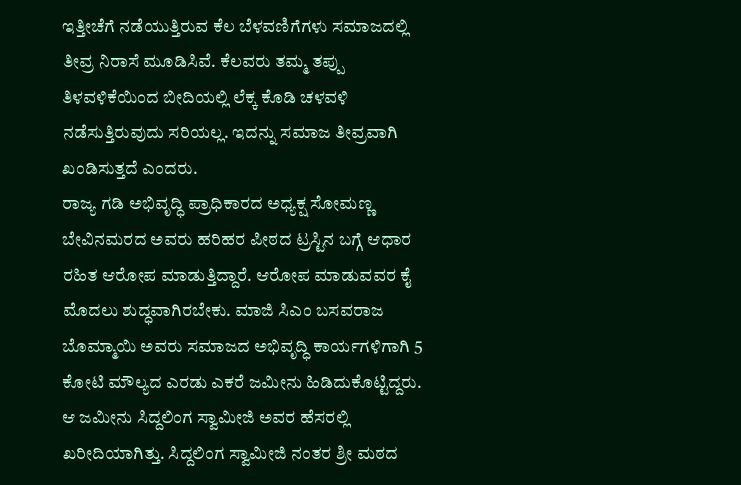ಇತ್ತೀಚೆಗೆ ನಡೆಯುತ್ತಿರುವ ಕೆಲ ಬೆಳವಣಿಗೆಗಳು ಸಮಾಜದಲ್ಲಿ ತೀವ್ರ ನಿರಾಸೆ ಮೂಡಿಸಿವೆ. ಕೆಲವರು ತಮ್ಮ ತಪ್ಪು ತಿಳವಳಿಕೆಯಿಂದ ಬೀದಿಯಲ್ಲಿ ಲೆಕ್ಕ ಕೊಡಿ ಚಳವಳಿ ನಡೆಸುತ್ತಿರುವುದು ಸರಿಯಲ್ಲ. ಇದನ್ನು ಸಮಾಜ ತೀವ್ರವಾಗಿ ಖಂಡಿಸುತ್ತದೆ ಎಂದರು.
ರಾಜ್ಯ ಗಡಿ ಅಭಿವೃದ್ಧಿ ಪ್ರಾಧಿಕಾರದ ಅಧ್ಯಕ್ಷ ಸೋಮಣ್ಣ ಬೇವಿನಮರದ ಅವರು ಹರಿಹರ ಪೀಠದ ಟ್ರಸ್ಟಿನ ಬಗ್ಗೆ ಆಧಾರ ರಹಿತ ಆರೋಪ ಮಾಡುತ್ತಿದ್ದಾರೆ. ಆರೋಪ ಮಾಡುವವರ ಕೈ ಮೊದಲು ಶುದ್ಧವಾಗಿರಬೇಕು. ಮಾಜಿ ಸಿಎಂ ಬಸವರಾಜ ಬೊಮ್ಮಾಯಿ ಅವರು ಸಮಾಜದ ಅಭಿವೃದ್ಧಿ ಕಾರ್ಯಗಳಿಗಾಗಿ 5 ಕೋಟಿ ಮೌಲ್ಯದ ಎರಡು ಎಕರೆ ಜಮೀನು ಹಿಡಿದುಕೊಟ್ಟಿದ್ದರು. ಆ ಜಮೀನು ಸಿದ್ದಲಿಂಗ ಸ್ವಾಮೀಜಿ ಅವರ ಹೆಸರಲ್ಲಿ ಖರೀದಿಯಾಗಿತ್ತು. ಸಿದ್ದಲಿಂಗ ಸ್ವಾಮೀಜಿ ನಂತರ ಶ್ರೀ ಮಠದ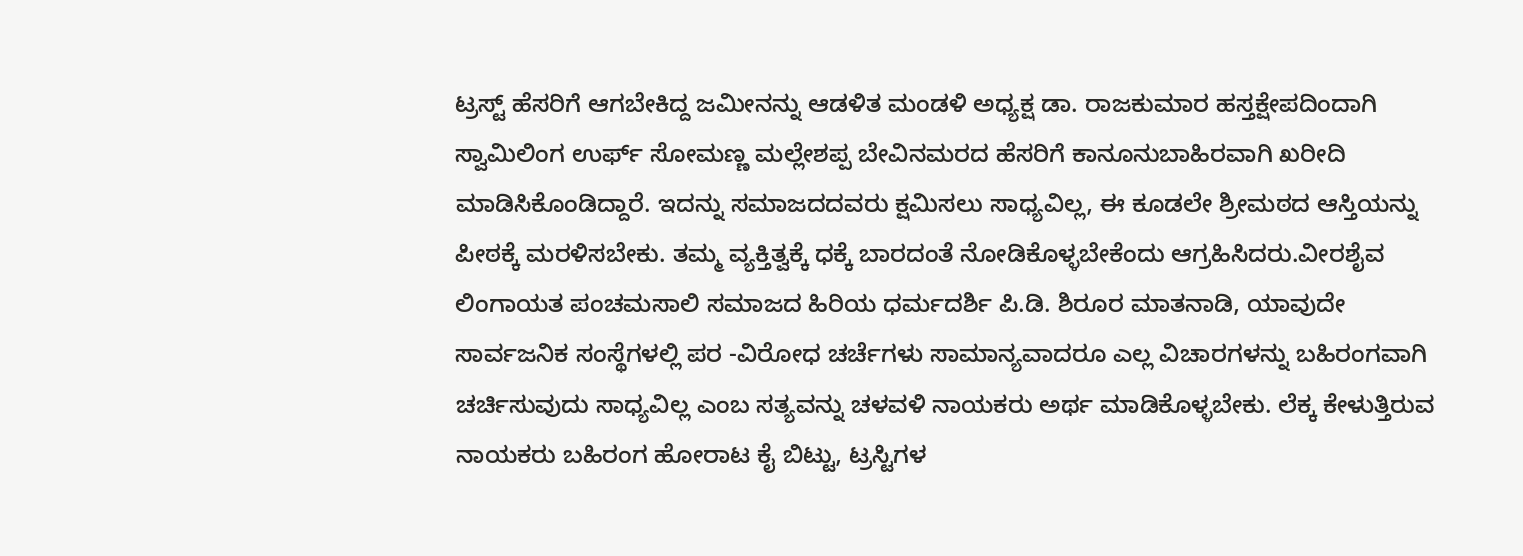ಟ್ರಸ್ಟ್ ಹೆಸರಿಗೆ ಆಗಬೇಕಿದ್ದ ಜಮೀನನ್ನು ಆಡಳಿತ ಮಂಡಳಿ ಅಧ್ಯಕ್ಷ ಡಾ. ರಾಜಕುಮಾರ ಹಸ್ತಕ್ಷೇಪದಿಂದಾಗಿ ಸ್ವಾಮಿಲಿಂಗ ಉರ್ಫ್ ಸೋಮಣ್ಣ ಮಲ್ಲೇಶಪ್ಪ ಬೇವಿನಮರದ ಹೆಸರಿಗೆ ಕಾನೂನುಬಾಹಿರವಾಗಿ ಖರೀದಿ ಮಾಡಿಸಿಕೊಂಡಿದ್ದಾರೆ. ಇದನ್ನು ಸಮಾಜದದವರು ಕ್ಷಮಿಸಲು ಸಾಧ್ಯವಿಲ್ಲ, ಈ ಕೂಡಲೇ ಶ್ರೀಮಠದ ಆಸ್ತಿಯನ್ನು ಪೀಠಕ್ಕೆ ಮರಳಿಸಬೇಕು. ತಮ್ಮ ವ್ಯಕ್ತಿತ್ವಕ್ಕೆ ಧಕ್ಕೆ ಬಾರದಂತೆ ನೋಡಿಕೊಳ್ಳಬೇಕೆಂದು ಆಗ್ರಹಿಸಿದರು.ವೀರಶೈವ ಲಿಂಗಾಯತ ಪಂಚಮಸಾಲಿ ಸಮಾಜದ ಹಿರಿಯ ಧರ್ಮದರ್ಶಿ ಪಿ.ಡಿ. ಶಿರೂರ ಮಾತನಾಡಿ, ಯಾವುದೇ ಸಾರ್ವಜನಿಕ ಸಂಸ್ಥೆಗಳಲ್ಲಿ ಪರ -ವಿರೋಧ ಚರ್ಚೆಗಳು ಸಾಮಾನ್ಯವಾದರೂ ಎಲ್ಲ ವಿಚಾರಗಳನ್ನು ಬಹಿರಂಗವಾಗಿ ಚರ್ಚಿಸುವುದು ಸಾಧ್ಯವಿಲ್ಲ ಎಂಬ ಸತ್ಯವನ್ನು ಚಳವಳಿ ನಾಯಕರು ಅರ್ಥ ಮಾಡಿಕೊಳ್ಳಬೇಕು. ಲೆಕ್ಕ ಕೇಳುತ್ತಿರುವ ನಾಯಕರು ಬಹಿರಂಗ ಹೋರಾಟ ಕೈ ಬಿಟ್ಟು, ಟ್ರಸ್ಟಿಗಳ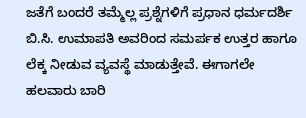ಜತೆಗೆ ಬಂದರೆ ತಮ್ಮೆಲ್ಲ ಪ್ರಶ್ನೆಗಳಿಗೆ ಪ್ರಧಾನ ಧರ್ಮದರ್ಶಿ ಬಿ.ಸಿ. ಉಮಾಪತಿ ಅವರಿಂದ ಸಮರ್ಪಕ ಉತ್ತರ ಹಾಗೂ ಲೆಕ್ಕ ನೀಡುವ ವ್ಯವಸ್ಥೆ ಮಾಡುತ್ತೇವೆ. ಈಗಾಗಲೇ ಹಲವಾರು ಬಾರಿ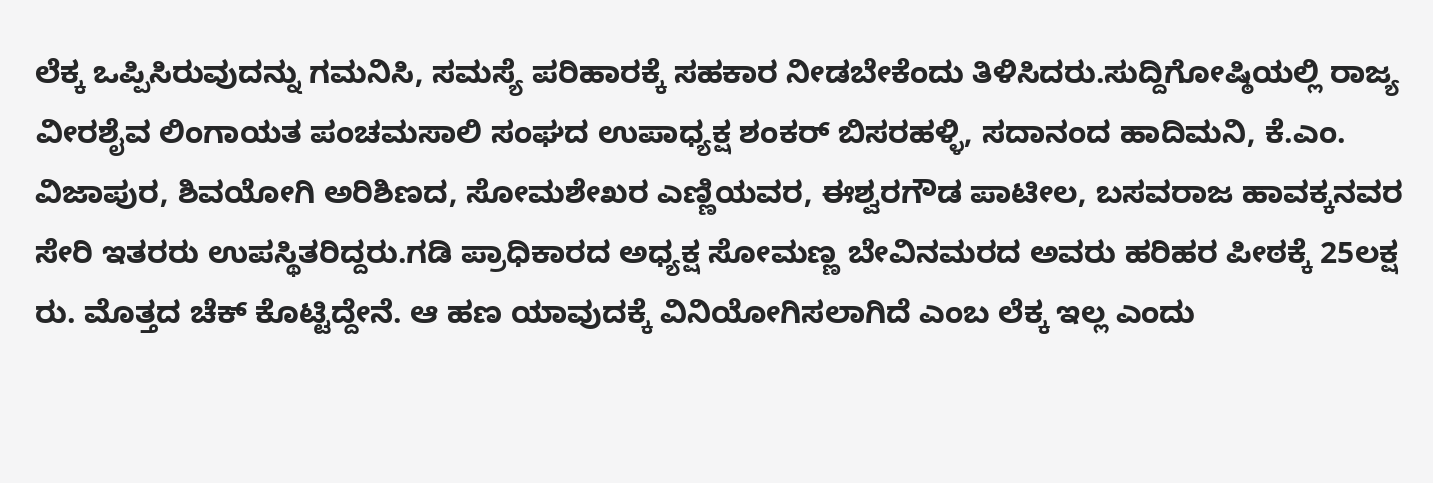ಲೆಕ್ಕ ಒಪ್ಪಿಸಿರುವುದನ್ನು ಗಮನಿಸಿ, ಸಮಸ್ಯೆ ಪರಿಹಾರಕ್ಕೆ ಸಹಕಾರ ನೀಡಬೇಕೆಂದು ತಿಳಿಸಿದರು.ಸುದ್ದಿಗೋಷ್ಠಿಯಲ್ಲಿ ರಾಜ್ಯ ವೀರಶೈವ ಲಿಂಗಾಯತ ಪಂಚಮಸಾಲಿ ಸಂಘದ ಉಪಾಧ್ಯಕ್ಷ ಶಂಕರ್ ಬಿಸರಹಳ್ಳಿ, ಸದಾನಂದ ಹಾದಿಮನಿ, ಕೆ.ಎಂ. ವಿಜಾಪುರ, ಶಿವಯೋಗಿ ಅರಿಶಿಣದ, ಸೋಮಶೇಖರ ಎಣ್ಣಿಯವರ, ಈಶ್ವರಗೌಡ ಪಾಟೀಲ, ಬಸವರಾಜ ಹಾವಕ್ಕನವರ ಸೇರಿ ಇತರರು ಉಪಸ್ಥಿತರಿದ್ದರು.ಗಡಿ ಪ್ರಾಧಿಕಾರದ ಅಧ್ಯಕ್ಷ ಸೋಮಣ್ಣ ಬೇವಿನಮರದ ಅವರು ಹರಿಹರ ಪೀಠಕ್ಕೆ 25ಲಕ್ಷ ರು. ಮೊತ್ತದ ಚೆಕ್ ಕೊಟ್ಟಿದ್ದೇನೆ. ಆ ಹಣ ಯಾವುದಕ್ಕೆ ವಿನಿಯೋಗಿಸಲಾಗಿದೆ ಎಂಬ ಲೆಕ್ಕ ಇಲ್ಲ ಎಂದು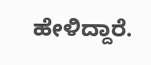ಹೇಳಿದ್ದಾರೆ.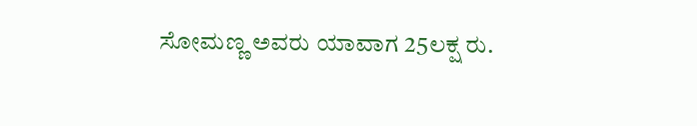ಸೋಮಣ್ಣ ಅವರು ಯಾವಾಗ 25ಲಕ್ಷ ರು.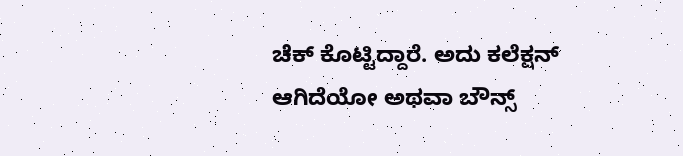ಚೆಕ್ ಕೊಟ್ಟಿದ್ದಾರೆ. ಅದು ಕಲೆಕ್ಷನ್ ಆಗಿದೆಯೋ ಅಥವಾ ಬೌನ್ಸ್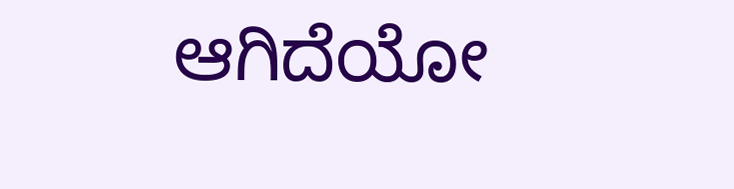ಆಗಿದೆಯೋ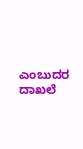ಎಂಬುದರ ದಾಖಲೆ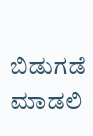ಬಿಡುಗಡೆ ಮಾಡಲಿ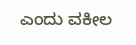ಎಂದು ವಕೀಲ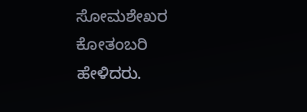ಸೋಮಶೇಖರ ಕೋತಂಬರಿ ಹೇಳಿದರು.